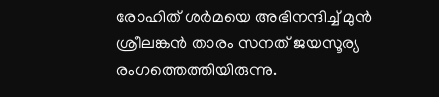രോഹിത് ശര്‍മയെ അഭിനന്ദിച്ച് മുന്‍ ശ്രീലങ്കന്‍ താരം സനത് ജയസൂര്യ രംഗത്തെത്തിയിരുന്നു.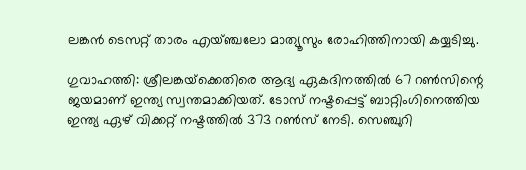ലങ്കന്‍ ടെസറ്റ് താരം എയ്ഞ്ചലോ മാത്യൂസും രോഹിത്തിനായി കയ്യടിച്ചു.

ഗുവാഹത്തി: ശ്രീലങ്കയ്‌ക്കെതിരെ ആദ്യ ഏകദിനത്തില്‍ 67 റണ്‍സിന്റെ ജയമാണ് ഇന്ത്യ സ്വന്തമാക്കിയത്. ടോസ് നഷ്ടപ്പെട്ട് ബാറ്റിംഗിനെത്തിയ ഇന്ത്യ ഏഴ് വിക്കറ്റ് നഷ്ടത്തില്‍ 373 റണ്‍സ് നേടി. സെഞ്ചുറി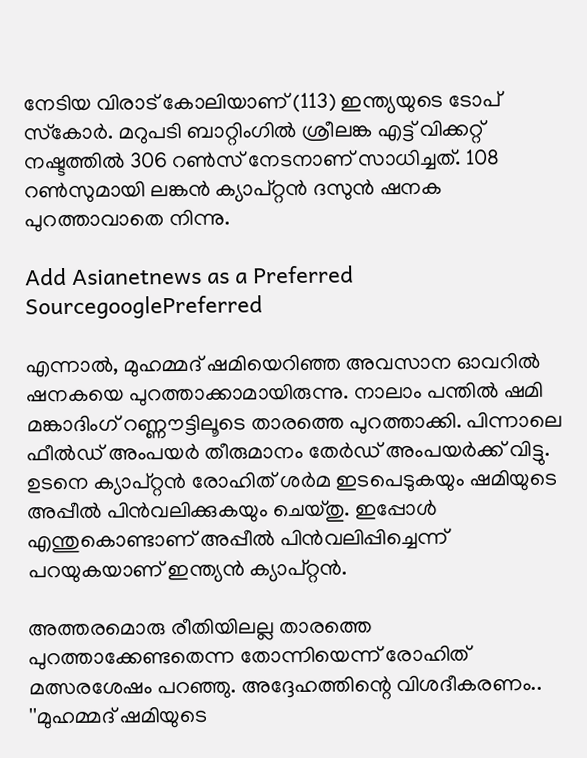നേടിയ വിരാട് കോലിയാണ് (113) ഇന്ത്യയുടെ ടോപ് സ്‌കോര്‍. മറുപടി ബാറ്റിംഗില്‍ ശ്രീലങ്ക എട്ട് വിക്കറ്റ് നഷ്ടത്തില്‍ 306 റണ്‍സ് നേടനാണ് സാധിച്ചത്. 108 റണ്‍സുമായി ലങ്കന്‍ ക്യാപ്റ്റന്‍ ദസുന്‍ ഷനക പുറത്താവാതെ നിന്നു.

Add Asianetnews as a Preferred SourcegooglePreferred

എന്നാല്‍, മുഹമ്മദ് ഷമിയെറിഞ്ഞ അവസാന ഓവറില്‍ ഷനകയെ പുറത്താക്കാമായിരുന്നു. നാലാം പന്തില്‍ ഷമി മങ്കാദിംഗ് റണ്ണൗട്ടിലൂടെ താരത്തെ പുറത്താക്കി. പിന്നാലെ ഫീല്‍ഡ് അംപയര്‍ തീരുമാനം തേര്‍ഡ് അംപയര്‍ക്ക് വിട്ടു. ഉടനെ ക്യാപ്റ്റന്‍ രോഹിത് ശര്‍മ ഇടപെടുകയും ഷമിയുടെ അപ്പീല്‍ പിന്‍വലിക്കുകയും ചെയ്തു. ഇപ്പോള്‍ എന്തുകൊണ്ടാണ് അപ്പീല്‍ പിന്‍വലിപ്പിച്ചെന്ന് പറയുകയാണ് ഇന്ത്യന്‍ ക്യാപ്റ്റന്‍.

അത്തരമൊരു രീതിയിലല്ല താരത്തെ പുറത്താക്കേണ്ടതെന്ന തോന്നിയെന്ന് രോഹിത് മത്സരശേഷം പറഞ്ഞു. അദ്ദേഹത്തിന്റെ വിശദീകരണം.. ''മുഹമ്മദ് ഷമിയുടെ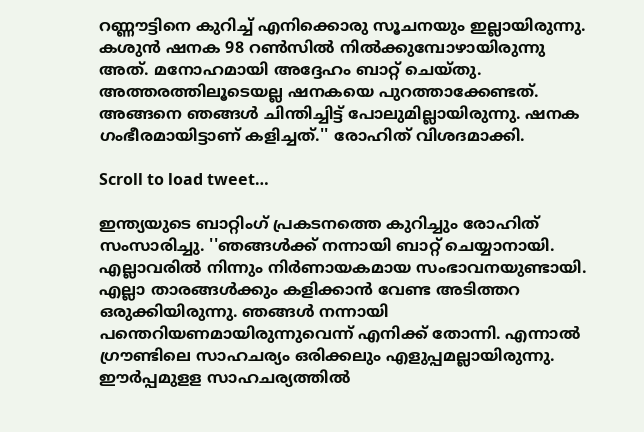റണ്ണൗട്ടിനെ കുറിച്ച് എനിക്കൊരു സൂചനയും ഇല്ലായിരുന്നു. കശുന്‍ ഷനക 98 റണ്‍സില്‍ നില്‍ക്കുമ്പോഴായിരുന്നു അത്. മനോഹമായി അദ്ദേഹം ബാറ്റ് ചെയ്തു. അത്തരത്തിലൂടെയല്ല ഷനകയെ പുറത്താക്കേണ്ടത്. അങ്ങനെ ഞങ്ങള്‍ ചിന്തിച്ചിട്ട് പോലുമില്ലായിരുന്നു. ഷനക ഗംഭീരമായിട്ടാണ് കളിച്ചത്.'' രോഹിത് വിശദമാക്കി.

Scroll to load tweet…

ഇന്ത്യയുടെ ബാറ്റിംഗ് പ്രകടനത്തെ കുറിച്ചും രോഹിത് സംസാരിച്ചു. ''ഞങ്ങള്‍ക്ക് നന്നായി ബാറ്റ് ചെയ്യാനായി. എല്ലാവരില്‍ നിന്നും നിര്‍ണായകമായ സംഭാവനയുണ്ടായി. എല്ലാ താരങ്ങള്‍ക്കും കളിക്കാന്‍ വേണ്ട അടിത്തറ ഒരുക്കിയിരുന്നു. ഞങ്ങള്‍ നന്നായി പന്തെറിയണമായിരുന്നുവെന്ന് എനിക്ക് തോന്നി. എന്നാല്‍ ഗ്രൗണ്ടിലെ സാഹചര്യം ഒരിക്കലും എളുപ്പമല്ലായിരുന്നു. ഈര്‍പ്പമുളള സാഹചര്യത്തില്‍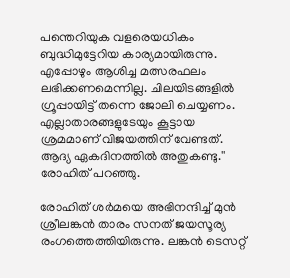പന്തെറിയുക വളരെയധികം ബുദ്ധിമുട്ടേറിയ കാര്യമായിരുന്നു. എപ്പോഴും ആശിച്ച മത്സരഫലം ലഭിക്കണമെന്നില്ല. ചിലയിടങ്ങളില്‍ ഗ്രൂപ്പായിട്ട് തന്നെ ജോലി ചെയ്യണം. എല്ലാതാരങ്ങളുടേയും കൂട്ടായ ശ്രമമാണ് വിജയത്തിന് വേണ്ടത്. ആദ്യ ഏകദിനത്തില്‍ അതുകണ്ടു.'' രോഹിത് പറഞ്ഞു.

രോഹിത് ശര്‍മയെ അഭിനന്ദിച്ച് മുന്‍ ശ്രീലങ്കന്‍ താരം സനത് ജയസൂര്യ രംഗത്തെത്തിയിരുന്നു. ലങ്കന്‍ ടെസറ്റ്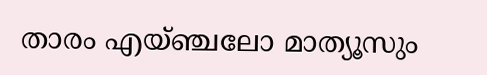താരം എയ്ഞ്ചലോ മാത്യൂസും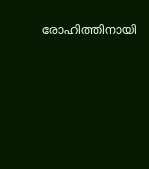രോഹിത്തിനായി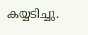കയ്യടിച്ചു.